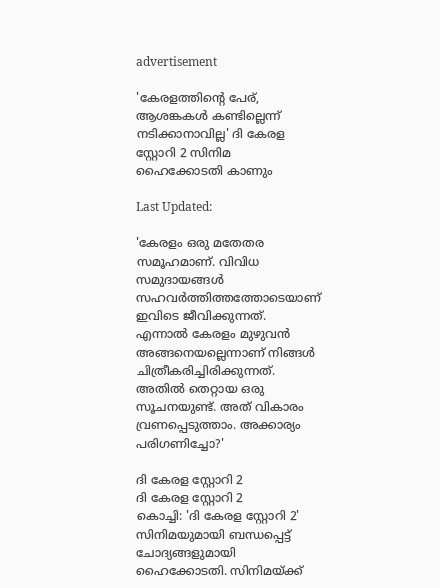advertisement

'കേരളത്തിന്റെ പേര്, ആശങ്കകൾ കണ്ടില്ലെന്ന് നടിക്കാനാവില്ല' ദി കേരള സ്റ്റോറി 2 സിനിമ ഹൈക്കോടതി കാണും

Last Updated:

'കേരളം ഒരു മതേതര സമൂഹമാണ്. വിവിധ സമുദായങ്ങൾ സഹവർത്തിത്തത്തോടെയാണ് ഇവിടെ ജീവിക്കുന്നത്. എന്നാൽ കേരളം മുഴുവൻ അങ്ങനെയല്ലെന്നാണ് നിങ്ങൾ ചിത്രീകരിച്ചിരിക്കുന്നത്. അതിൽ തെറ്റായ ഒരു സൂചനയുണ്ട്. അത് വികാരം വ്രണപ്പെടുത്താം. അക്കാര്യം പരിഗണിച്ചോ?'

ദി കേരള സ്റ്റോറി 2
ദി കേരള സ്റ്റോറി 2
കൊച്ചി: 'ദി കേരള സ്റ്റോറി 2' സിനിമയുമായി ബന്ധപ്പെട്ട് ചോദ്യങ്ങളുമായി ഹൈക്കോടതി. സിനിമയ്ക്ക്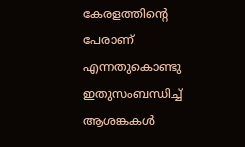കേരളത്തിന്റെ പേരാണ് എന്നതുകൊണ്ടു ഇതുസംബന്ധിച്ച് ആശങ്കകൾ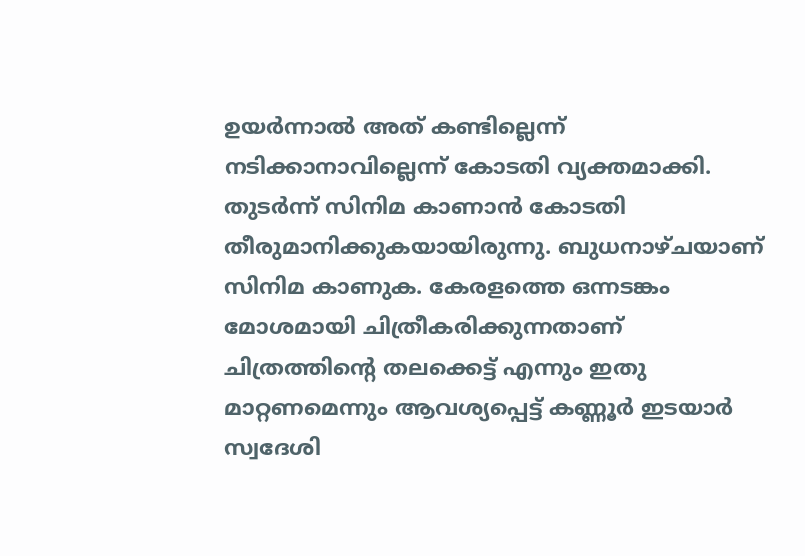ഉയർന്നാൽ അത് കണ്ടില്ലെന്ന് നടിക്കാനാവില്ലെന്ന് കോടതി വ്യക്തമാക്കി. തുടർന്ന് സിനിമ കാണാൻ കോടതി തീരുമാനിക്കുകയായിരുന്നു. ബുധനാഴ്ചയാണ് സിനിമ കാണുക. കേരളത്തെ ഒന്നടങ്കം മോശമായി ചിത്രീകരിക്കുന്നതാണ് ചിത്രത്തിന്റെ തലക്കെട്ട് എന്നും ഇതു മാറ്റണമെന്നും ആവശ്യപ്പെട്ട് കണ്ണൂർ ഇടയാർ സ്വദേശി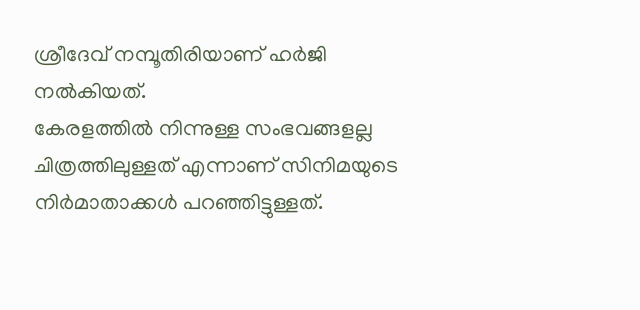ശ്രീദേവ് നമ്പൂതിരിയാണ് ഹർജി നൽകിയത്.
കേരളത്തിൽ നിന്നുള്ള സംഭവങ്ങളല്ല ചിത്രത്തിലുള്ളത് എന്നാണ് സിനിമയുടെ നിർമാതാക്കൾ പറഞ്ഞിട്ടുള്ളത്.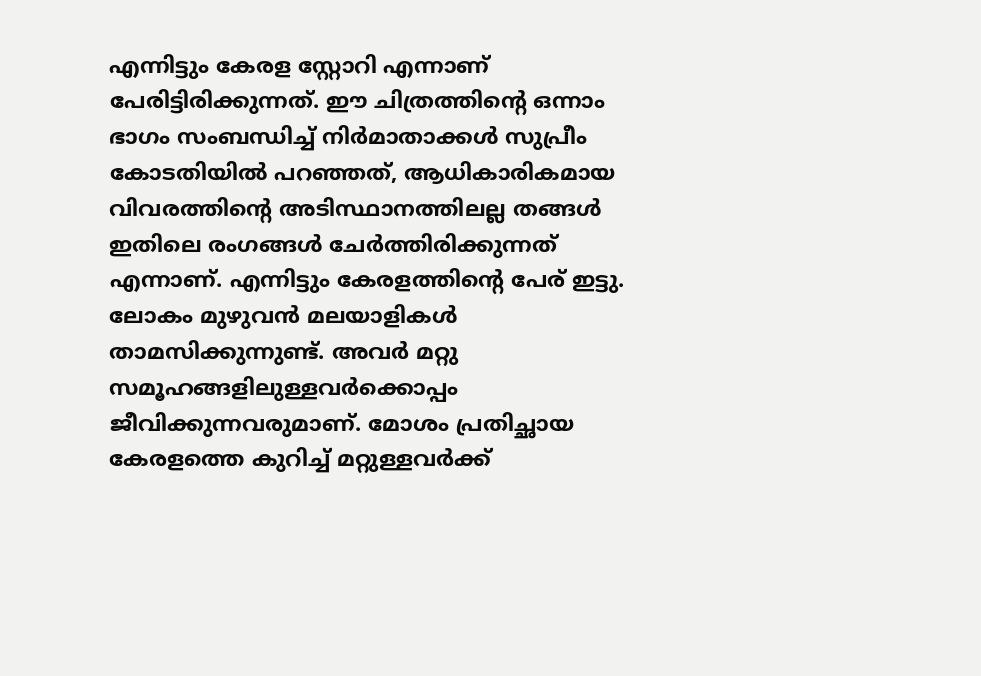എന്നിട്ടും കേരള സ്റ്റോറി എന്നാണ് പേരിട്ടിരിക്കുന്നത്. ഈ ചിത്രത്തിന്റെ ഒന്നാം ഭാഗം സംബന്ധിച്ച് നിർമാതാക്കൾ സുപ്രീം കോടതിയിൽ പറഞ്ഞത്, ആധികാരികമായ വിവരത്തിന്റെ അടിസ്ഥാനത്തിലല്ല തങ്ങൾ ഇതിലെ രംഗങ്ങൾ ചേർത്തിരിക്കുന്നത് എന്നാണ്. എന്നിട്ടും കേരളത്തിന്റെ പേര് ഇട്ടു. ലോകം മുഴുവൻ മലയാളികള്‍ താമസിക്കുന്നുണ്ട്. അവർ മറ്റു സമൂഹങ്ങളിലുള്ളവർക്കൊപ്പം ജീവിക്കുന്നവരുമാണ്. മോശം പ്രതിച്ഛായ കേരളത്തെ കുറിച്ച് മറ്റുള്ളവര്‍ക്ക്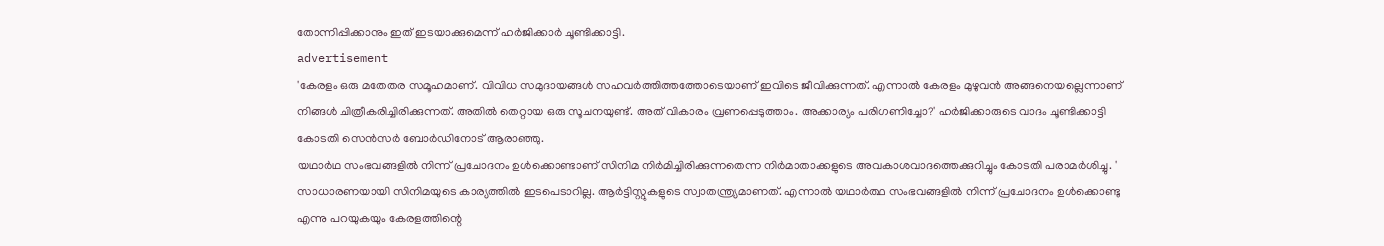തോന്നിപ്പിക്കാനും ഇത് ഇടയാക്കുമെന്ന് ഹർജിക്കാർ ചൂണ്ടിക്കാട്ടി.
advertisement
'കേരളം ഒരു മതേതര സമൂഹമാണ്. വിവിധ സമുദായങ്ങൾ സഹവർത്തിത്തത്തോടെയാണ് ഇവിടെ ജീവിക്കുന്നത്. എന്നാൽ കേരളം മുഴുവൻ അങ്ങനെയല്ലെന്നാണ് നിങ്ങൾ ചിത്രീകരിച്ചിരിക്കുന്നത്. അതിൽ തെറ്റായ ഒരു സൂചനയുണ്ട്. അത് വികാരം വ്രണപ്പെടുത്താം. അക്കാര്യം പരിഗണിച്ചോ?' ഹർജിക്കാരുടെ വാദം ചൂണ്ടിക്കാട്ടി കോടതി സെൻസർ ബോർഡിനോട് ആരാഞ്ഞു.
യഥാർഥ സംഭവങ്ങളിൽ നിന്ന് പ്രചോദനം ഉൾക്കൊണ്ടാണ് സിനിമ നിർമിച്ചിരിക്കുന്നതെന്ന നിർമാതാക്കളുടെ അവകാശവാദത്തെക്കുറിച്ചും കോടതി പരാമർശിച്ചു. ' സാധാരണയായി സിനിമയുടെ കാര്യത്തിൽ ഇടപെടാറില്ല. ആർട്ടിസ്റ്റുകളുടെ സ്വാതന്ത്ര്യമാണത്. എന്നാൽ യഥാർത്ഥ സംഭവങ്ങളിൽ നിന്ന് പ്രചോദനം ഉൾക്കൊണ്ടു എന്നു പറയുകയും കേരളത്തിന്റെ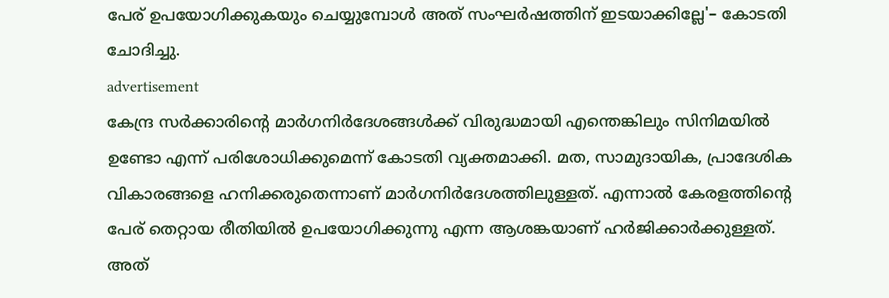പേര് ഉപയോഗിക്കുകയും ചെയ്യുമ്പോൾ അത് സംഘർഷത്തിന് ഇടയാക്കില്ലേ'– കോടതി ചോദിച്ചു.
advertisement
കേന്ദ്ര സർക്കാരിന്റെ മാർഗനിർദേശങ്ങൾക്ക് വിരുദ്ധമായി എന്തെങ്കിലും സിനിമയില്‍ ഉണ്ടോ എന്ന് പരിശോധിക്കുമെന്ന് കോടതി വ്യക്തമാക്കി. മത, സാമുദായിക, പ്രാദേശിക വികാരങ്ങളെ ഹനിക്കരുതെന്നാണ് മാർഗനിർദേശത്തിലുള്ളത്. എന്നാൽ കേരളത്തിന്റെ പേര് തെറ്റായ രീതിയിൽ ഉപയോഗിക്കുന്നു എന്ന ആശങ്കയാണ് ഹർജിക്കാർക്കുള്ളത്. അത്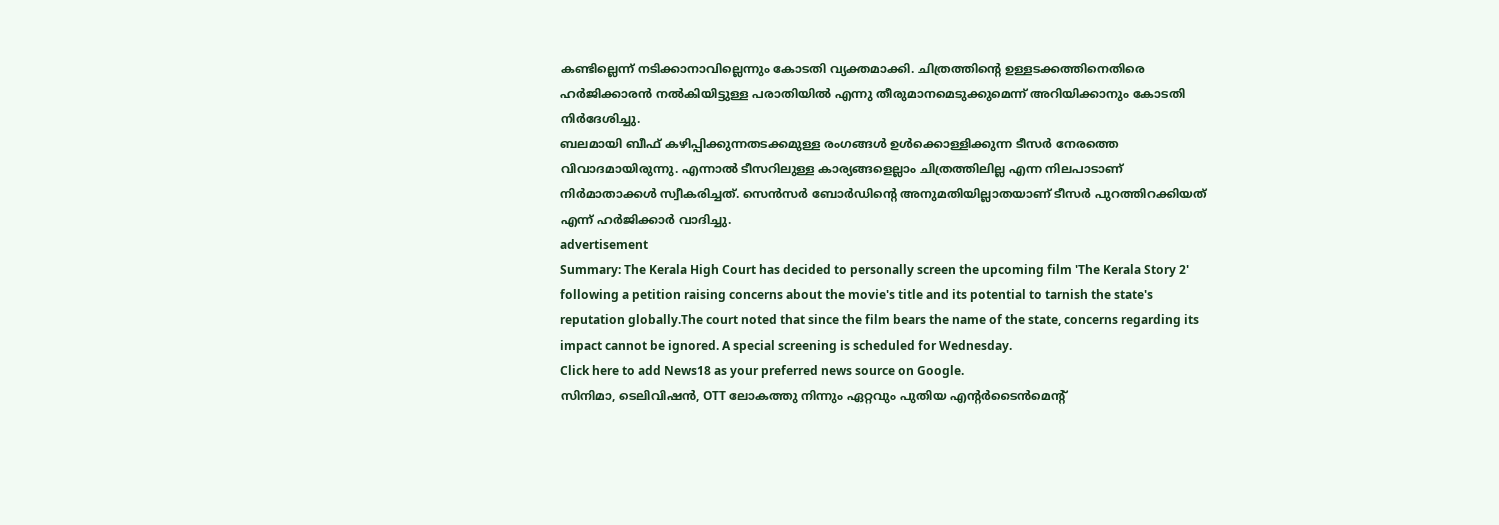കണ്ടില്ലെന്ന് നടിക്കാനാവില്ലെന്നും കോടതി വ്യക്തമാക്കി. ചിത്രത്തിന്റെ ഉള്ളടക്കത്തിനെതിരെ ഹർജിക്കാരൻ നൽകിയിട്ടുള്ള പരാതിയിൽ എന്നു തീരുമാനമെടുക്കുമെന്ന് അറിയിക്കാനും കോടതി നിർദേശിച്ചു.
ബലമായി ബീഫ് കഴിപ്പിക്കുന്നതടക്കമുള്ള രംഗങ്ങൾ ഉൾക്കൊള്ളിക്കുന്ന ടീസർ നേരത്തെ വിവാദമായിരുന്നു. എന്നാൽ ടീസറിലുള്ള കാര്യങ്ങളെല്ലാം ചിത്രത്തിലില്ല എന്ന നിലപാടാണ് നിർമാതാക്കൾ സ്വീകരിച്ചത്. സെൻസർ ബോർഡിന്റെ അനുമതിയില്ലാതയാണ് ടീസർ പുറത്തിറക്കിയത് എന്ന് ഹർജിക്കാർ വാദിച്ചു.
advertisement
Summary: The Kerala High Court has decided to personally screen the upcoming film 'The Kerala Story 2' following a petition raising concerns about the movie's title and its potential to tarnish the state's reputation globally.The court noted that since the film bears the name of the state, concerns regarding its impact cannot be ignored. A special screening is scheduled for Wednesday.
Click here to add News18 as your preferred news source on Google.
സിനിമാ, ടെലിവിഷൻ, OTT ലോകത്തു നിന്നും ഏറ്റവും പുതിയ എന്റർടൈൻമെന്റ്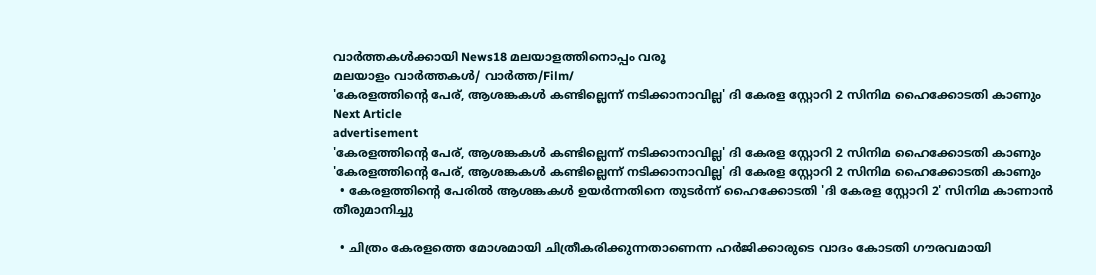വാർത്തകൾക്കായി News18 മലയാളത്തിനൊപ്പം വരൂ
മലയാളം വാർത്തകൾ/ വാർത്ത/Film/
'കേരളത്തിന്റെ പേര്, ആശങ്കകൾ കണ്ടില്ലെന്ന് നടിക്കാനാവില്ല' ദി കേരള സ്റ്റോറി 2 സിനിമ ഹൈക്കോടതി കാണും
Next Article
advertisement
'കേരളത്തിന്റെ പേര്, ആശങ്കകൾ കണ്ടില്ലെന്ന് നടിക്കാനാവില്ല' ദി കേരള സ്റ്റോറി 2 സിനിമ ഹൈക്കോടതി കാണും
'കേരളത്തിന്റെ പേര്, ആശങ്കകൾ കണ്ടില്ലെന്ന് നടിക്കാനാവില്ല' ദി കേരള സ്റ്റോറി 2 സിനിമ ഹൈക്കോടതി കാണും
  • കേരളത്തിന്റെ പേരിൽ ആശങ്കകൾ ഉയർന്നതിനെ തുടർന്ന് ഹൈക്കോടതി 'ദി കേരള സ്റ്റോറി 2' സിനിമ കാണാൻ തീരുമാനിച്ചു

  • ചിത്രം കേരളത്തെ മോശമായി ചിത്രീകരിക്കുന്നതാണെന്ന ഹർജിക്കാരുടെ വാദം കോടതി ഗൗരവമായി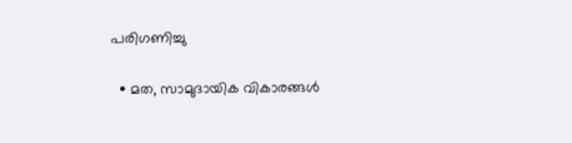പരിഗണിച്ചു

  • മത, സാമുദായിക വികാരങ്ങൾ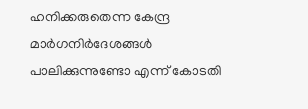ഹനിക്കരുതെന്ന കേന്ദ്ര മാർഗനിർദേശങ്ങൾ പാലിക്കുന്നുണ്ടോ എന്ന് കോടതി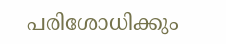പരിശോധിക്കും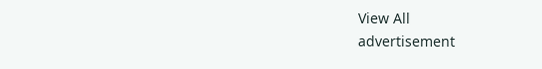View All
advertisement